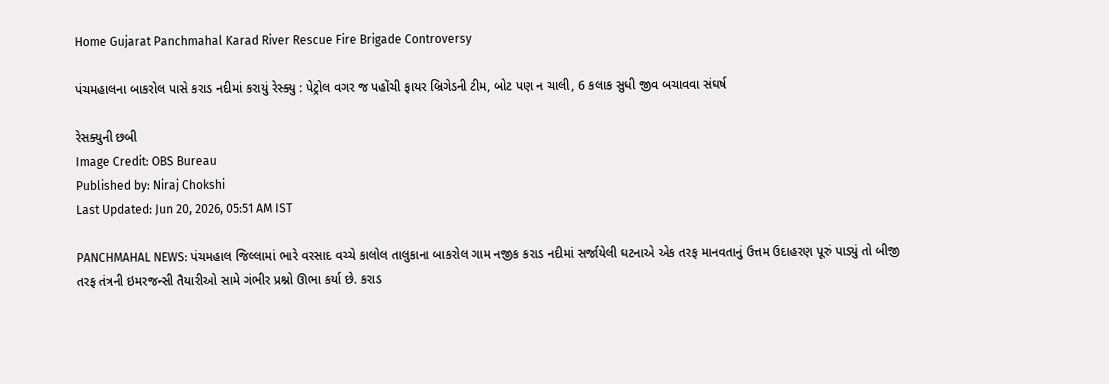Home Gujarat Panchmahal Karad River Rescue Fire Brigade Controversy

પંચમહાલના બાકરોલ પાસે કરાડ નદીમાં કરાયું રેસ્ક્યુ : પેટ્રોલ વગર જ પહોંચી ફાયર બ્રિગેડની ટીમ, બોટ પણ ન ચાલી, 6 કલાક સુધી જીવ બચાવવા સંઘર્ષ

રેસક્યુની છબી
Image Credit: OBS Bureau
Published by: Niraj Chokshi
Last Updated: Jun 20, 2026, 05:51 AM IST

PANCHMAHAL NEWS: પંચમહાલ જિલ્લામાં ભારે વરસાદ વચ્ચે કાલોલ તાલુકાના બાકરોલ ગામ નજીક કરાડ નદીમાં સર્જાયેલી ઘટનાએ એક તરફ માનવતાનું ઉત્તમ ઉદાહરણ પૂરું પાડ્યું તો બીજી તરફ તંત્રની ઇમરજન્સી તૈયારીઓ સામે ગંભીર પ્રશ્નો ઊભા કર્યા છે. કરાડ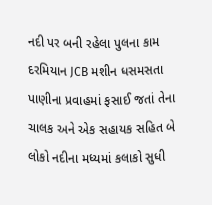નદી પર બની રહેલા પુલના કામ દરમિયાન JCB મશીન ધસમસતા પાણીના પ્રવાહમાં ફસાઈ જતાં તેના ચાલક અને એક સહાયક સહિત બે લોકો નદીના મધ્યમાં કલાકો સુધી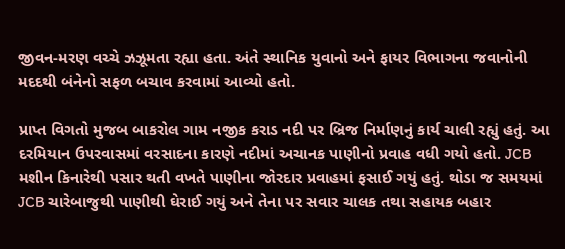જીવન-મરણ વચ્ચે ઝઝૂમતા રહ્યા હતા. અંતે સ્થાનિક યુવાનો અને ફાયર વિભાગના જવાનોની મદદથી બંનેનો સફળ બચાવ કરવામાં આવ્યો હતો.

પ્રાપ્ત વિગતો મુજબ બાકરોલ ગામ નજીક કરાડ નદી પર બ્રિજ નિર્માણનું કાર્ય ચાલી રહ્યું હતું. આ દરમિયાન ઉપરવાસમાં વરસાદના કારણે નદીમાં અચાનક પાણીનો પ્રવાહ વધી ગયો હતો. JCB મશીન કિનારેથી પસાર થતી વખતે પાણીના જોરદાર પ્રવાહમાં ફસાઈ ગયું હતું. થોડા જ સમયમાં JCB ચારેબાજુથી પાણીથી ઘેરાઈ ગયું અને તેના પર સવાર ચાલક તથા સહાયક બહાર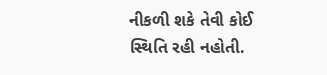નીકળી શકે તેવી કોઈ સ્થિતિ રહી નહોતી.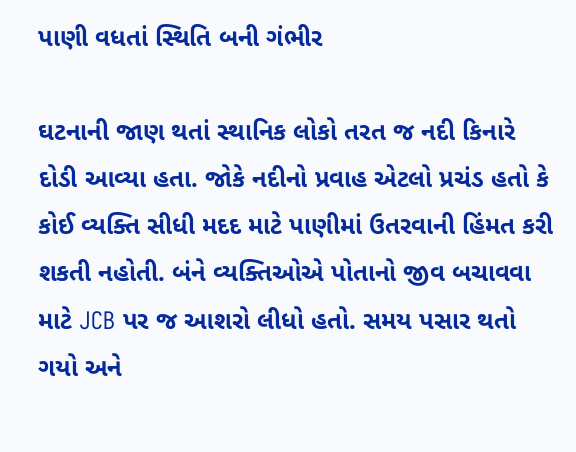પાણી વધતાં સ્થિતિ બની ગંભીર

ઘટનાની જાણ થતાં સ્થાનિક લોકો તરત જ નદી કિનારે દોડી આવ્યા હતા. જોકે નદીનો પ્રવાહ એટલો પ્રચંડ હતો કે કોઈ વ્યક્તિ સીધી મદદ માટે પાણીમાં ઉતરવાની હિંમત કરી શકતી નહોતી. બંને વ્યક્તિઓએ પોતાનો જીવ બચાવવા માટે JCB પર જ આશરો લીધો હતો. સમય પસાર થતો ગયો અને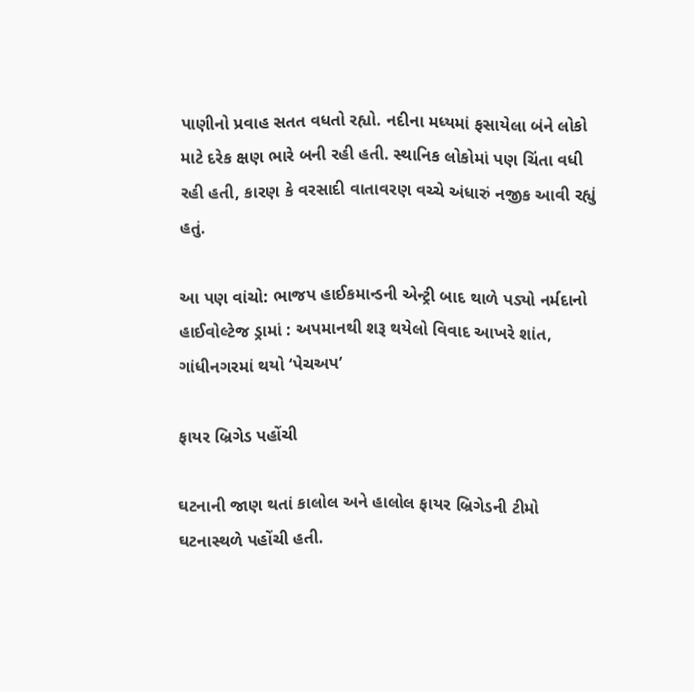પાણીનો પ્રવાહ સતત વધતો રહ્યો. નદીના મધ્યમાં ફસાયેલા બંને લોકો માટે દરેક ક્ષણ ભારે બની રહી હતી. સ્થાનિક લોકોમાં પણ ચિંતા વધી રહી હતી, કારણ કે વરસાદી વાતાવરણ વચ્ચે અંધારું નજીક આવી રહ્યું હતું.

આ પણ વાંચો: ભાજપ હાઈકમાન્ડની એન્ટ્રી બાદ થાળે પડ્યો નર્મદાનો હાઈવોલ્ટેજ ડ્રામાં : અપમાનથી શરૂ થયેલો વિવાદ આખરે શાંત, ગાંધીનગરમાં થયો ‘પેચઅપ’

ફાયર બ્રિગેડ પહોંચી

ઘટનાની જાણ થતાં કાલોલ અને હાલોલ ફાયર બ્રિગેડની ટીમો ઘટનાસ્થળે પહોંચી હતી.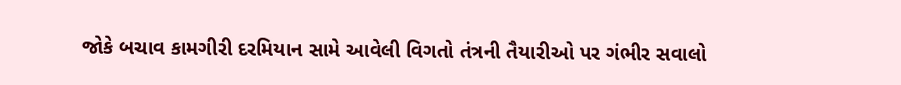જોકે બચાવ કામગીરી દરમિયાન સામે આવેલી વિગતો તંત્રની તૈયારીઓ પર ગંભીર સવાલો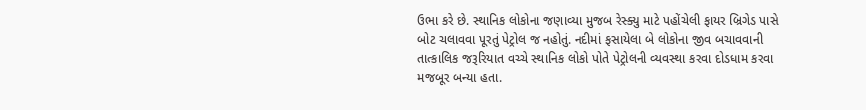ઉભા કરે છે. સ્થાનિક લોકોના જણાવ્યા મુજબ રેસ્ક્યુ માટે પહોંચેલી ફાયર બ્રિગેડ પાસે બોટ ચલાવવા પૂરતું પેટ્રોલ જ નહોતું. નદીમાં ફસાયેલા બે લોકોના જીવ બચાવવાની તાત્કાલિક જરૂરિયાત વચ્ચે સ્થાનિક લોકો પોતે પેટ્રોલની વ્યવસ્થા કરવા દોડધામ કરવા મજબૂર બન્યા હતા.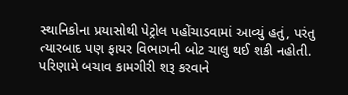સ્થાનિકોના પ્રયાસોથી પેટ્રોલ પહોંચાડવામાં આવ્યું હતું, પરંતુ ત્યારબાદ પણ ફાયર વિભાગની બોટ ચાલુ થઈ શકી નહોતી. પરિણામે બચાવ કામગીરી શરૂ કરવાને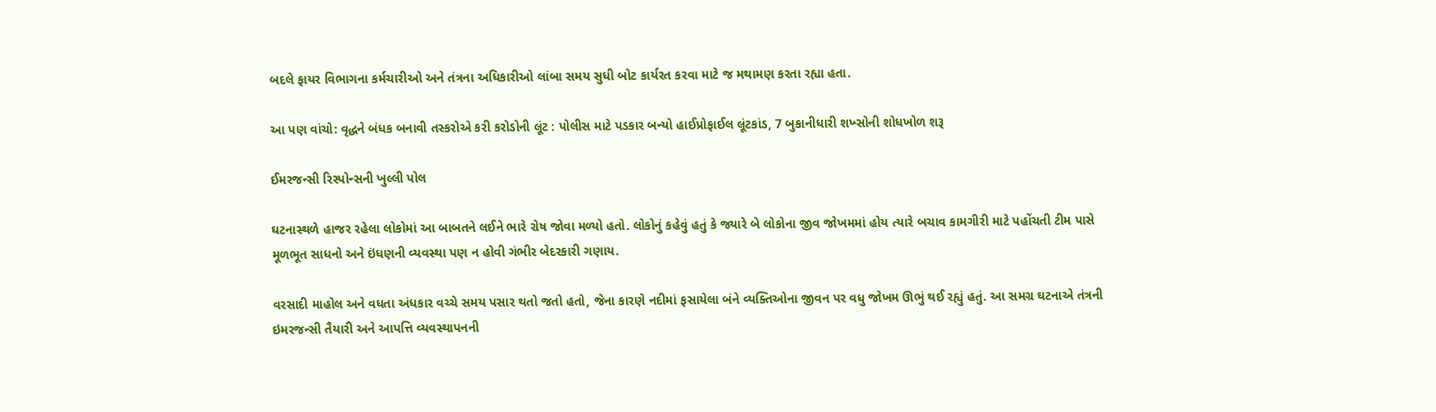બદલે ફાયર વિભાગના કર્મચારીઓ અને તંત્રના અધિકારીઓ લાંબા સમય સુધી બોટ કાર્યરત કરવા માટે જ મથામણ કરતા રહ્યા હતા.

આ પણ વાંચો: વૃદ્ધને બંધક બનાવી તસ્કરોએ કરી કરોડોની લૂંટ : પોલીસ માટે પડકાર બન્યો હાઈપ્રોફાઈલ લૂંટકાંડ, 7 બુકાનીધારી શખ્સોની શોધખોળ શરૂ

ઈમરજન્સી રિસ્પોન્સની ખુલ્લી પોલ

ઘટનાસ્થળે હાજર રહેલા લોકોમાં આ બાબતને લઈને ભારે રોષ જોવા મળ્યો હતો. લોકોનું કહેવું હતું કે જ્યારે બે લોકોના જીવ જોખમમાં હોય ત્યારે બચાવ કામગીરી માટે પહોંચતી ટીમ પાસે મૂળભૂત સાધનો અને ઇંધણની વ્યવસ્થા પણ ન હોવી ગંભીર બેદરકારી ગણાય.

વરસાદી માહોલ અને વધતા અંધકાર વચ્ચે સમય પસાર થતો જતો હતો, જેના કારણે નદીમાં ફસાયેલા બંને વ્યક્તિઓના જીવન પર વધુ જોખમ ઊભું થઈ રહ્યું હતું. આ સમગ્ર ઘટનાએ તંત્રની ઇમરજન્સી તૈયારી અને આપત્તિ વ્યવસ્થાપનની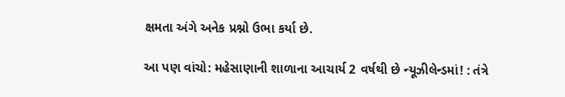ક્ષમતા અંગે અનેક પ્રશ્નો ઉભા કર્યા છે.

આ પણ વાંચો: મહેસાણાની શાળાના આચાર્ય 2 વર્ષથી છે ન્યૂઝીલેન્ડમાં! : તંત્રે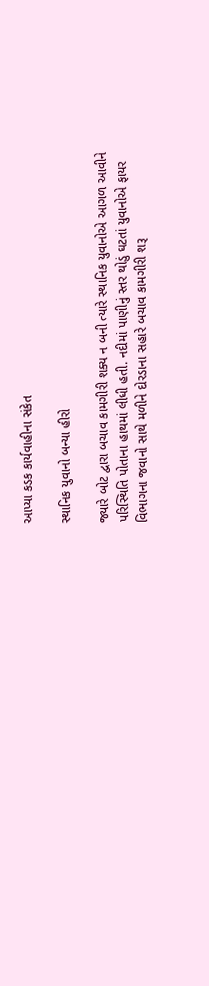આપ્યા કડક કાર્યવાહીના સંકેત

સ્થાનિક યુવાનો બન્યા હીરો

જ્યારે બોટ દ્વારા બચાવ કામગીરી શક્ય ન બની ત્યારે સ્થાનિક યુવાનોએ આગળ આવીને પરિસ્થિતિ પોતાના હાથમાં લીધી હતી. નદીમાં પાણીનું સ્તર થોડું ઘટતાં યુવાનોએ ફાયર વિભાગના જવાનો સાથે મળીને દોરડાના સહારે બચાવ કામગીરી શરૂ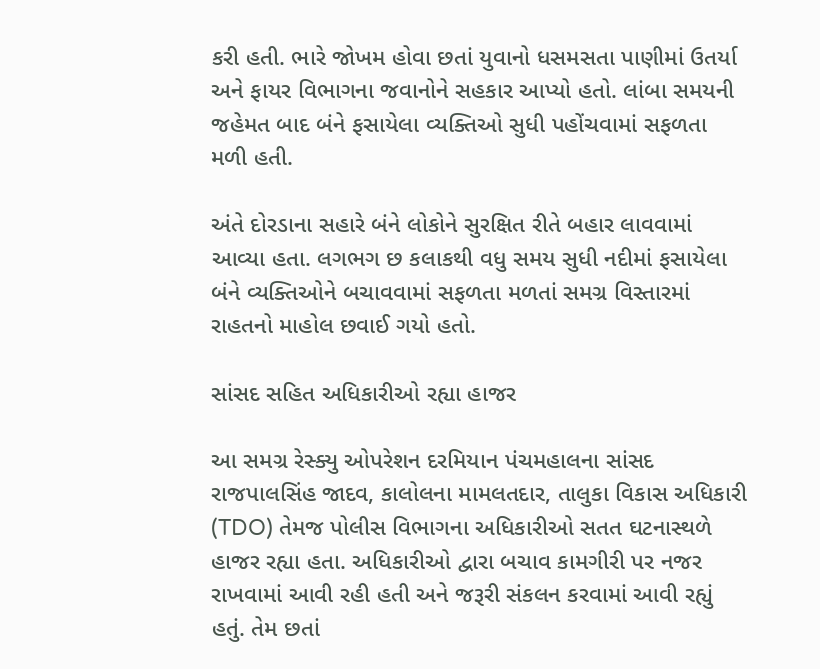કરી હતી. ભારે જોખમ હોવા છતાં યુવાનો ધસમસતા પાણીમાં ઉતર્યા અને ફાયર વિભાગના જવાનોને સહકાર આપ્યો હતો. લાંબા સમયની જહેમત બાદ બંને ફસાયેલા વ્યક્તિઓ સુધી પહોંચવામાં સફળતા મળી હતી.

અંતે દોરડાના સહારે બંને લોકોને સુરક્ષિત રીતે બહાર લાવવામાં આવ્યા હતા. લગભગ છ કલાકથી વધુ સમય સુધી નદીમાં ફસાયેલા બંને વ્યક્તિઓને બચાવવામાં સફળતા મળતાં સમગ્ર વિસ્તારમાં રાહતનો માહોલ છવાઈ ગયો હતો.

સાંસદ સહિત અધિકારીઓ રહ્યા હાજર

આ સમગ્ર રેસ્ક્યુ ઓપરેશન દરમિયાન પંચમહાલના સાંસદ રાજપાલસિંહ જાદવ, કાલોલના મામલતદાર, તાલુકા વિકાસ અધિકારી (TDO) તેમજ પોલીસ વિભાગના અધિકારીઓ સતત ઘટનાસ્થળે હાજર રહ્યા હતા. અધિકારીઓ દ્વારા બચાવ કામગીરી પર નજર રાખવામાં આવી રહી હતી અને જરૂરી સંકલન કરવામાં આવી રહ્યું હતું. તેમ છતાં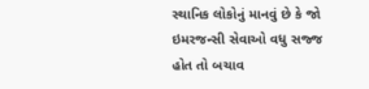સ્થાનિક લોકોનું માનવું છે કે જો ઇમરજન્સી સેવાઓ વધુ સજ્જ હોત તો બચાવ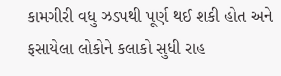કામગીરી વધુ ઝડપથી પૂર્ણ થઈ શકી હોત અને ફસાયેલા લોકોને કલાકો સુધી રાહ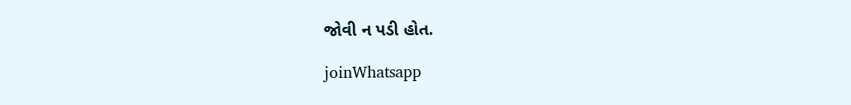જોવી ન પડી હોત.

joinWhatsapp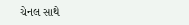ચેનલ સાથે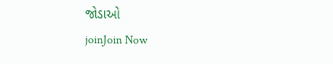જોડાઓ
joinJoin Now